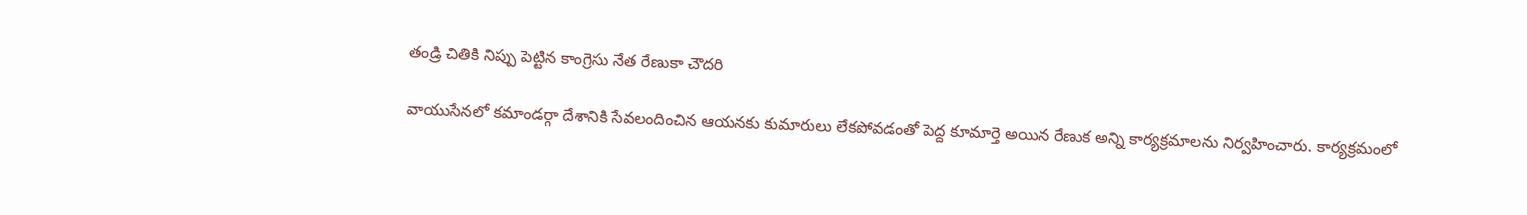తండ్రి చితికి నిప్పు పెట్టిన కాంగ్రెసు నేత రేణుకా చౌదరి

వాయుసేనలో కమాండర్గా దేశానికి సేవలందించిన ఆయనకు కుమారులు లేకపోవడంతో పెద్ద కూమార్తె అయిన రేణుక అన్ని కార్యక్రమాలను నిర్వహించారు. కార్యక్రమంలో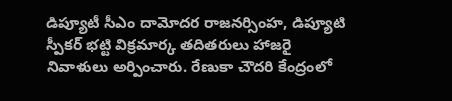డిప్యూటీ సీఎం దామోదర రాజనర్సింహ, డిప్యూటి స్పీకర్ భట్టి విక్రమార్క తదితరులు హాజరై నివాళులు అర్పించారు. రేణుకా చౌదరి కేంద్రంలో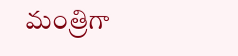మంత్రిగా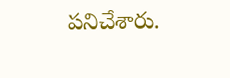పనిచేశారు.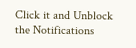Click it and Unblock the Notifications